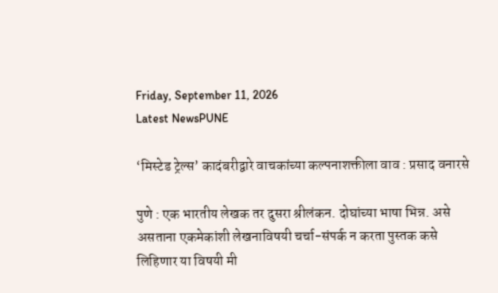Friday, September 11, 2026
Latest NewsPUNE

‘मिस्टेड ट्रेल्स’ कादंबरीद्वारे वाचकांच्या कल्पनाशक्तीला वाव : प्रसाद वनारसे

पुणे : एक भारतीय लेखक तर दुसरा श्रीलंकन. दोघांच्या भाषा भिन्न. असे असताना एकमेकांशी लेखनाविषयी चर्चा-संपर्क न करता पुस्तक कसे लिहिणार या विषयी मी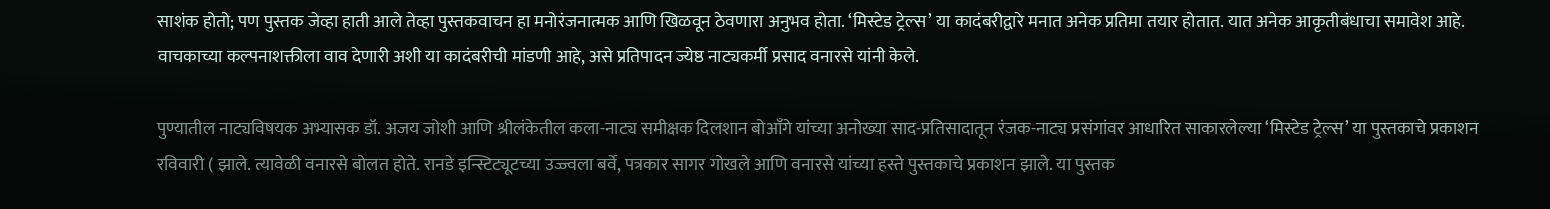साशंक होतो; पण पुस्तक जेव्हा हाती आले तेव्हा पुस्तकवाचन हा मनोरंजनात्मक आणि खिळवून ठेवणारा अनुभव होता. ‘मिस्टेड ट्रेल्स’ या कादंबरीद्वारे मनात अनेक प्रतिमा तयार होतात. यात अनेक आकृतीबंधाचा समावेश आहे. वाचकाच्या कल्पनाशक्तीला वाव देणारी अशी या कादंबरीची मांडणी आहे, असे प्रतिपादन ज्येष्ठ नाट्यकर्मी प्रसाद वनारसे यांनी केले.

पुण्यातील नाट्यविषयक अभ्यासक डॉ. अजय जोशी आणि श्रीलंकेतील कला-नाट्य समीक्षक दिलशान बोआँगे यांच्या अनोख्या साद-प्रतिसादातून रंजक-नाट्य प्रसंगांवर आधारित साकारलेल्या ‘मिस्टेड ट्रेल्स’ या पुस्तकाचे प्रकाशन रविवारी ( झाले. त्यावेळी वनारसे बोलत होते. रानडे इन्स्टिट्यूटच्या उज्ज्वला बर्वे, पत्रकार सागर गोखले आणि वनारसे यांच्या हस्ते पुस्तकाचे प्रकाशन झाले. या पुस्तक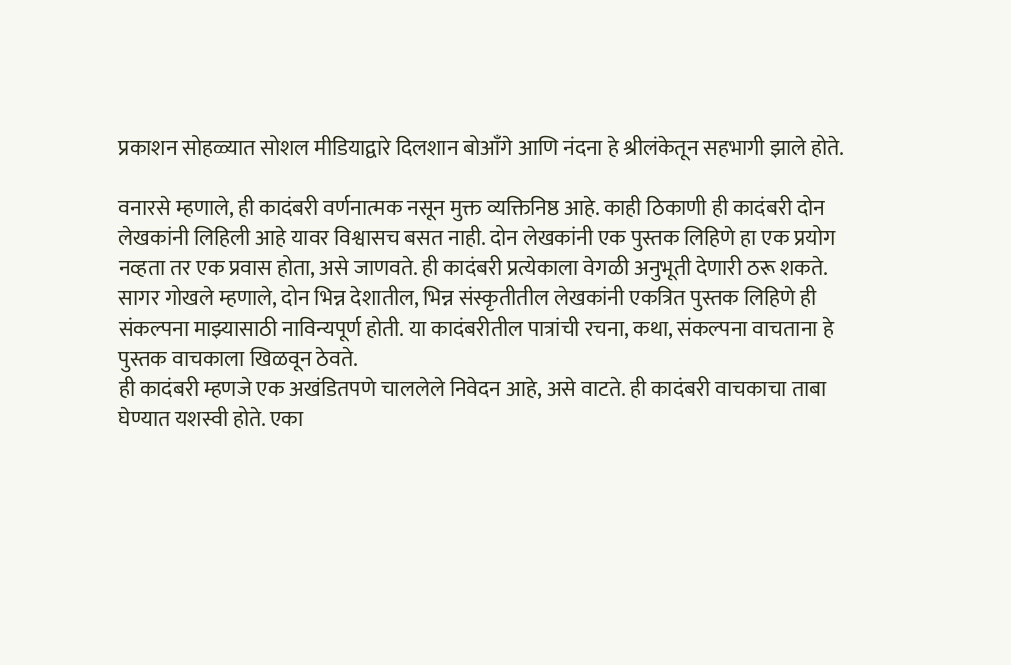प्रकाशन सोहळ्यात सोशल मीडियाद्वारे दिलशान बोआँगे आणि नंदना हे श्रीलंकेतून सहभागी झाले होते.

वनारसे म्हणाले, ही कादंबरी वर्णनात्मक नसून मुक्त व्यक्तिनिष्ठ आहे. काही ठिकाणी ही कादंबरी दोन लेखकांनी लिहिली आहे यावर विश्वासच बसत नाही. दोन लेखकांनी एक पुस्तक लिहिणे हा एक प्रयोग नव्हता तर एक प्रवास होता, असे जाणवते. ही कादंबरी प्रत्येकाला वेगळी अनुभूती देणारी ठरू शकते.
सागर गोखले म्हणाले, दोन भिन्न देशातील, भिन्न संस्कृतीतील लेखकांनी एकत्रित पुस्तक लिहिणे ही संकल्पना माझ्यासाठी नाविन्यपूर्ण होती. या कादंबरीतील पात्रांची रचना, कथा, संकल्पना वाचताना हे पुस्तक वाचकाला खिळवून ठेवते.
ही कादंबरी म्हणजे एक अखंडितपणे चाललेले निवेदन आहे, असे वाटते. ही कादंबरी वाचकाचा ताबा घेण्यात यशस्वी होते. एका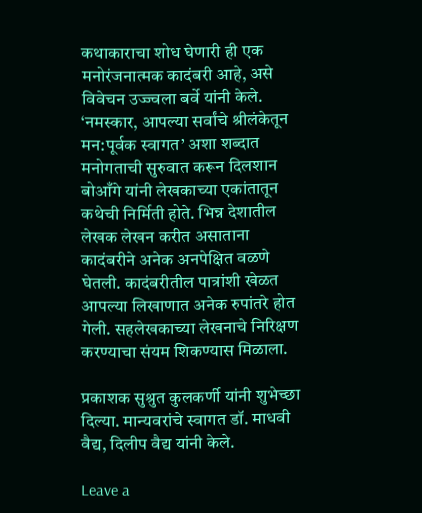कथाकाराचा शोध घेणारी ही एक मनोरंजनात्मक कादंबरी आहे, असे विवेचन उज्ज्वला बर्वे यांनी केले.
‘नमस्कार, आपल्या सर्वांचे श्रीलंकेतून मन:पूर्वक स्वागत’ अशा शब्दात मनोगताची सुरुवात करून दिलशान बोआँगे यांनी लेखकाच्या एकांतातून कथेची निर्मिती होते. भिन्न देशातील लेखक लेखन करीत असाताना कादंबरीने अनेक अनपेक्षित वळणे घेतली. कादंबरीतील पात्रांशी खेळत आपल्या लिखाणात अनेक रुपांतरे होत गेली. सहलेखकाच्या लेखनाचे निरिक्षण करण्याचा संयम शिकण्यास मिळाला.

प्रकाशक सुश्रुत कुलकर्णी यांनी शुभेच्छा दिल्या. मान्यवरांचे स्वागत डॉ. माधवी वैद्य, दिलीप वैद्य यांनी केले.

Leave a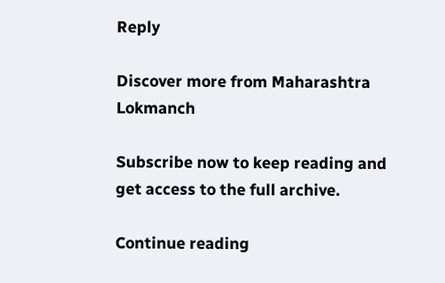Reply

Discover more from Maharashtra Lokmanch

Subscribe now to keep reading and get access to the full archive.

Continue reading